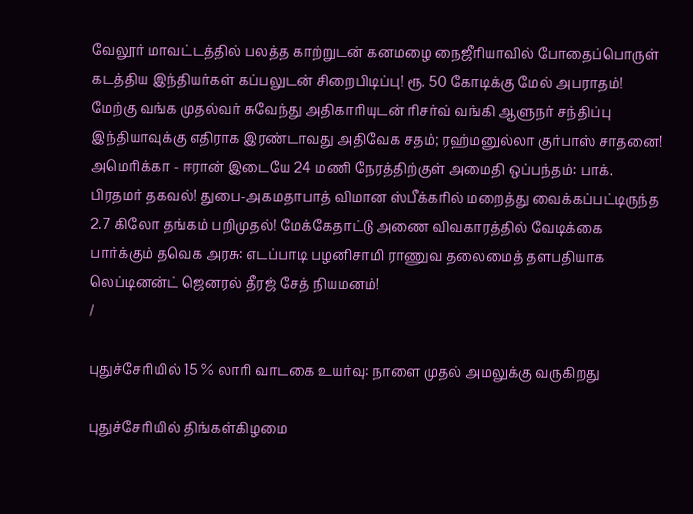வேலூர் மாவட்டத்தில் பலத்த காற்றுடன் கனமழை நைஜீரியாவில் போதைப்பொருள் கடத்திய இந்தியர்கள் கப்பலுடன் சிறைபிடிப்பு! ரூ. 50 கோடிக்கு மேல் அபராதம்! மேற்கு வங்க முதல்வர் சுவேந்து அதிகாரியுடன் ரிசர்வ் வங்கி ஆளுநர் சந்திப்பு இந்தியாவுக்கு எதிராக இரண்டாவது அதிவேக சதம்; ரஹ்மனுல்லா குர்பாஸ் சாதனை! அமெரிக்கா - ஈரான் இடையே 24 மணி நேரத்திற்குள் அமைதி ஒப்பந்தம்: பாக். பிரதமர் தகவல்! துபை-அகமதாபாத் விமான ஸ்பீக்கரில் மறைத்து வைக்கப்பட்டிருந்த 2.7 கிலோ தங்கம் பறிமுதல்! மேக்கேதாட்டு அணை விவகாரத்தில் வேடிக்கை பார்க்கும் தவெக அரசு: எடப்பாடி பழனிசாமி ராணுவ தலைமைத் தளபதியாக லெப்டினன்ட் ஜெனரல் தீரஜ் சேத் நியமனம்!
/

புதுச்சேரியில் 15 % லாரி வாடகை உயர்வு: நாளை முதல் அமலுக்கு வருகிறது

புதுச்சேரியில் திங்கள்கிழமை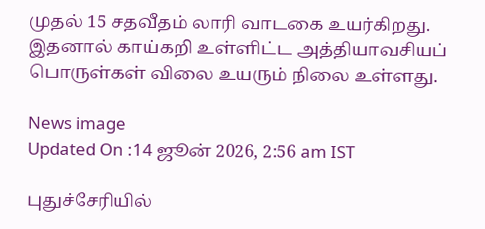முதல் 15 சதவீதம் லாரி வாடகை உயர்கிறது. இதனால் காய்கறி உள்ளிட்ட அத்தியாவசியப் பொருள்கள் விலை உயரும் நிலை உள்ளது.

News image
Updated On :14 ஜூன் 2026, 2:56 am IST

புதுச்சேரியில்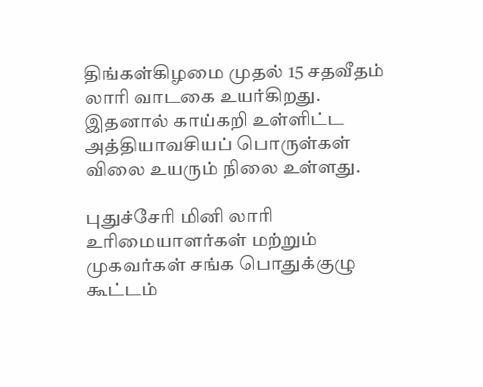திங்கள்கிழமை முதல் 15 சதவீதம் லாரி வாடகை உயர்கிறது. இதனால் காய்கறி உள்ளிட்ட அத்தியாவசியப் பொருள்கள் விலை உயரும் நிலை உள்ளது.

புதுச்சேரி மினி லாரி உரிமையாளர்கள் மற்றும் முகவர்கள் சங்க பொதுக்குழு கூட்டம்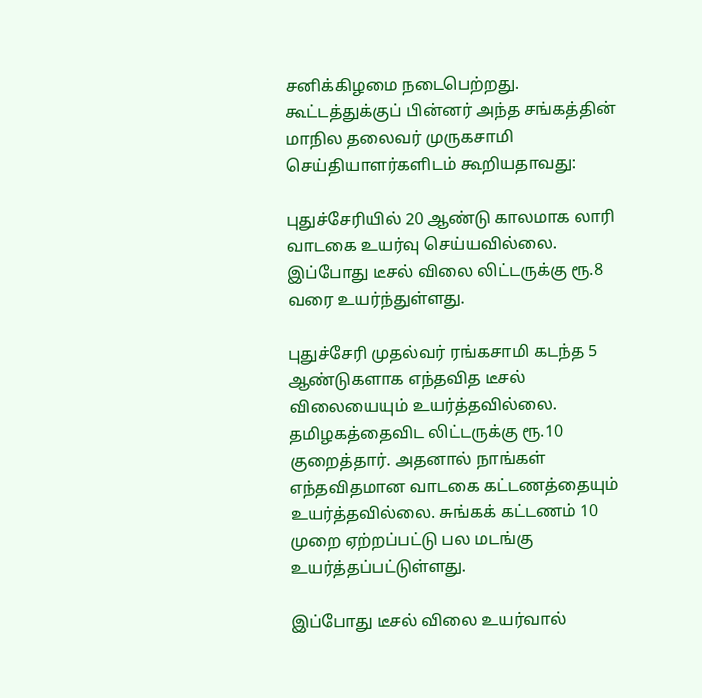சனிக்கிழமை நடைபெற்றது. கூட்டத்துக்குப் பின்னர் அந்த சங்கத்தின் மாநில தலைவர் முருகசாமி செய்தியாளர்களிடம் கூறியதாவது:

புதுச்சேரியில் 20 ஆண்டு காலமாக லாரி வாடகை உயர்வு செய்யவில்லை. இப்போது டீசல் விலை லிட்டருக்கு ரூ.8 வரை உயர்ந்துள்ளது.

புதுச்சேரி முதல்வர் ரங்கசாமி கடந்த 5 ஆண்டுகளாக எந்தவித டீசல் விலையையும் உயர்த்தவில்லை. தமிழகத்தைவிட லிட்டருக்கு ரூ.10 குறைத்தார். அதனால் நாங்கள் எந்தவிதமான வாடகை கட்டணத்தையும் உயர்த்தவில்லை. சுங்கக் கட்டணம் 10 முறை ஏற்றப்பட்டு பல மடங்கு உயர்த்தப்பட்டுள்ளது.

இப்போது டீசல் விலை உயர்வால்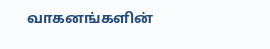வாகனங்களின்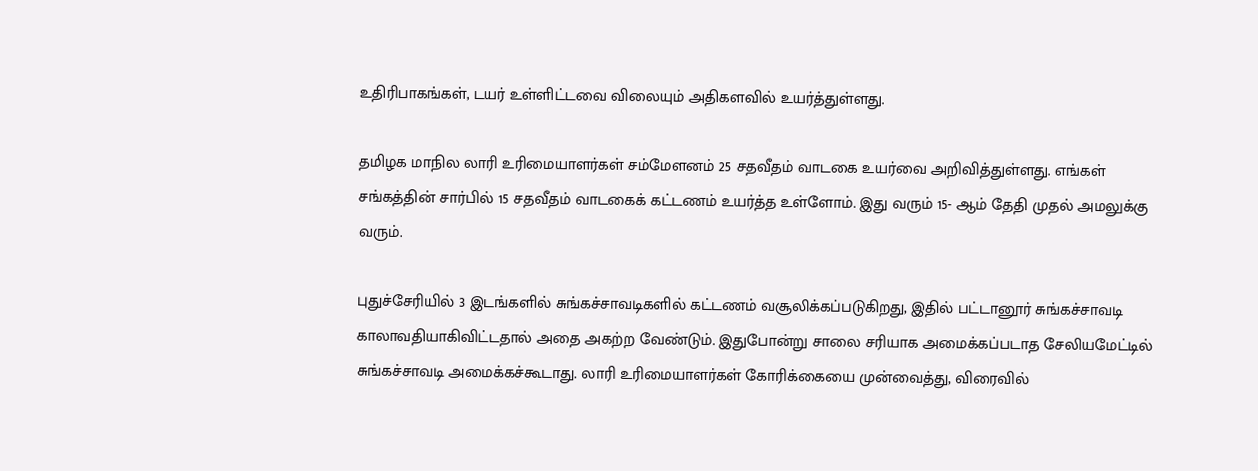உதிரிபாகங்கள், டயர் உள்ளிட்டவை விலையும் அதிகளவில் உயர்த்துள்ளது.

தமிழக மாநில லாரி உரிமையாளர்கள் சம்மேளனம் 25 சதவீதம் வாடகை உயர்வை அறிவித்துள்ளது. எங்கள் சங்கத்தின் சார்பில் 15 சதவீதம் வாடகைக் கட்டணம் உயர்த்த உள்ளோம். இது வரும் 15- ஆம் தேதி முதல் அமலுக்கு வரும்.

புதுச்சேரியில் 3 இடங்களில் சுங்கச்சாவடிகளில் கட்டணம் வசூலிக்கப்படுகிறது, இதில் பட்டானூர் சுங்கச்சாவடி காலாவதியாகிவிட்டதால் அதை அகற்ற வேண்டும். இதுபோன்று சாலை சரியாக அமைக்கப்படாத சேலியமேட்டில் சுங்கச்சாவடி அமைக்கச்கூடாது. லாரி உரிமையாளர்கள் கோரிக்கையை முன்வைத்து, விரைவில்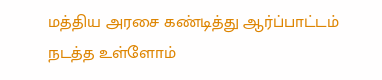மத்திய அரசை கண்டித்து ஆர்ப்பாட்டம் நடத்த உள்ளோம்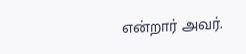என்றார் அவர்.